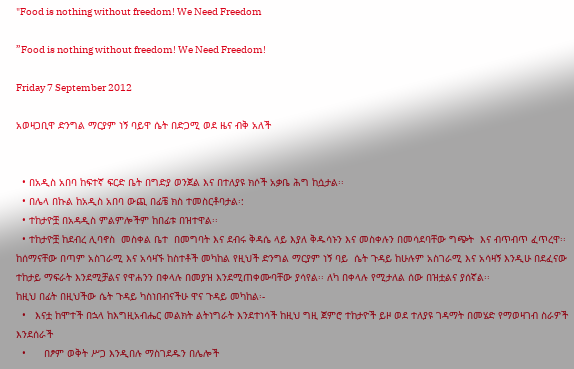"Food is nothing without freedom! We Need Freedom

”Food is nothing without freedom! We Need Freedom!

Friday 7 September 2012

አወዛጋቢዋ ድንግል ማርያም ነኝ ባይዋ ሴት በድጋሚ ወደ ዜና ብቅ አለች


  • በአዲስ አበባ ከፍተኛ ፍርድ ቤት በግድያ ወንጀል እና በተለያዩ ክሶች አቃቤ ሕግ ከሷታል፡፡
  • በሌላ በኩል ከአዲስ አበባ ውጪ በፊቼ ክስ ተመስርቶባታል፡:
  • ተከታዮቿ በአዳዲስ ምልምሎችም ከበፊቱ በዝተዋል፡፡
  • ተከታዮቿ ከደብረ ሊባኖስ  መስቀል ቤተ  በመግባት እና ደብሩ ቅዳሴ ላይ እያለ ቅዱሳኑን እና መስቀሉን በመሳደባቸው ግጭት  እና ብጥብጥ ፈጥረዋ፡፡
ከሰማናቸው በጣም አስገራሚ እና አሳዛኙ ከስተቶች መካከል የዚህች ድንግል ማርያም ነኝ ባይ  ሴት ጉዳይ ከሁሉም አስገራሚ እና አሳዛኝ እንዲሁ በደፈናው ተከታይ ማፍራት እንደሚቻልና የዋሐንን በቀላሉ በመያዝ እንደሚጠቀሙባቸው ያሳየል፡፡ ለካ በቀላሉ የሚታለል ሰው በዝቷልና ያሰኛል፡፡
ከዚህ በፊት በዚህችው ሴት ጉዳይ ካስነበብናችሁ ዋና ጉዳይ መካከል፡-
  •   እናቷ ከሞተች በኋላ ከእግዚአብሔር መልክት ልትነግራት እንደተነሳች ከዚህ ግዚ ጀምሮ ተከታዮች ይዞ ወደ ተለያዩ ገዳማት በመሄድ የማወዛገብ ስራዎች እንደሰራች
  •      በፆም ወቅት ሥጋ እንዲበሉ ማስገደዱን በሌሎች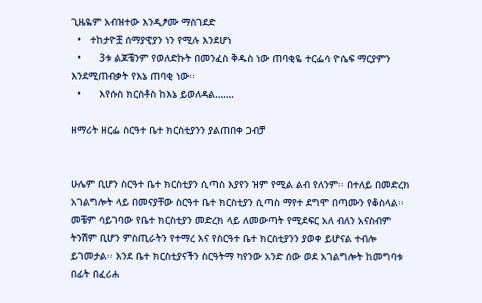ጊዜዬም አብዝተው እንዲፆሙ ማስገደድ
  •   ተከታዮቿ ሰማያዊያን ነን የሚሉ እንደሆነ
  •      3ቱ ልጆቼንም የወለድኩት በመንፈስ ቅዱስ ነው ጠባቂዬ ተርፌሳ ዮሴፍ ማርያምን እንደሚጠብቃት የእኔ ጠባቂ ነው፡፡
  •      እየሱስ ክርስቶስ ከእኔ ይወለዳል…….

ዘማሪት ዘርፌ ስርዓተ ቤተ ክርስቲያንን ያልጠበቀ ጋብቻ


ሁሌም ቢሆን ስርዓተ ቤተ ክርስቲያን ሲጣስ እያየን ዝም የሚል ልብ የለንም፡፡ በተለይ በመድረክ አገልግሎት ላይ በመናያቸው ስርዓተ ቤተ ክርስቲያን ሲጣስ ማየተ ደግሞ በጣሙን የቆስላል፡፡ መቼም ሳይገባው የቤተ ክርስቲያን መድረክ ላይ ለመውጣት የሚደፍር አለ ብለን አናስብም ትንሽም ቢሆን ምስጢራትን የተማረ እና የስርዓተ ቤተ ክርስቲያንን ያወቀ ይሆናል ተብሎ ይገመታል፡፡ እንደ ቤተ ክርስቲያናችን ስርዓትማ ካየንው አንድ ሰው ወደ አገልግሎት ከመግባቱ በፊት በፈሪሐ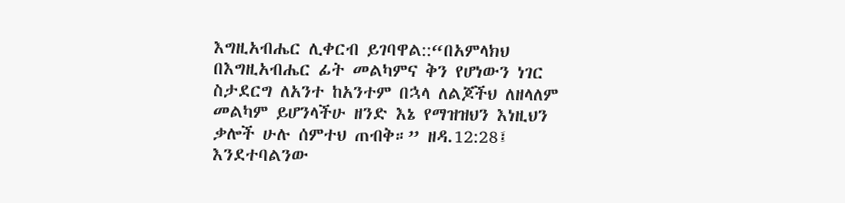እግዚአብሔር ሊቀርብ ይገባዋል::“በአምላክህ በእግዚአብሔር ፊት መልካምና ቅን የሆነውን ነገር ስታደርግ ለአንተ ከአንተም በኋላ ለልጆችህ ለዘላለም መልካም ይሆንላችሁ ዘንድ እኔ የማዝዝህን እነዚህን ቃሎች ሁሉ ሰምተህ ጠብቅ።” ዘዳ.12:28፤ እንደተባልንው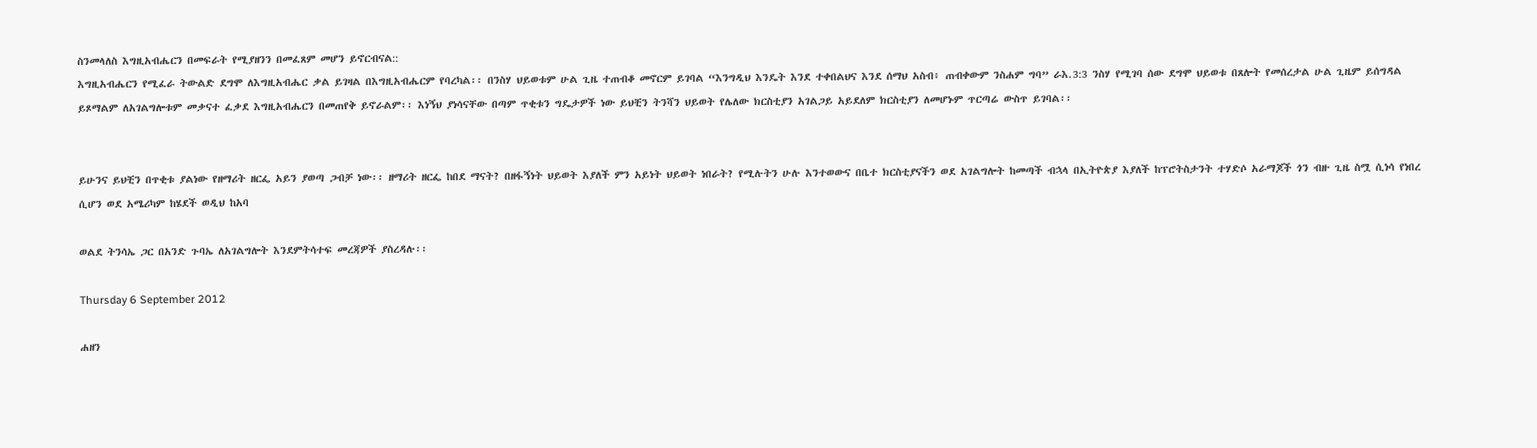ስንመላለስ እግዚአብሔርን በመፍራት የሚያዘንን በመፈጸም መሆን ይኖርብናል::
እግዚአብሔርን የሚፈራ ትውልድ ደግሞ ለእግዚአብሔር ቃል ይገዛል በእግዚአብሔርም የባረካል፡፡ በንስሃ ህይወቱም ሁል ጊዜ ተጠብቆ መኖርም ይገባል “እንግዲህ እንዴት እንደ ተቀበልህና እንደ ሰማህ አስብ፥ ጠብቀውም ንስሐም ግባ” ራእ.3:3 ንስሃ የሚገባ ሰው ደግሞ ህይወቱ በጸሎት የመሰረታል ሁል ጊዜም ይሰግዳል ይጾማልም ለአገልግሎቱም መቃናተ ፈቃደ እግዚአብሔርን በመጠየቅ ይኖራልም፡፡ እነኝህ ያነሳናቸው በጣም ጥቂቱን ግዴታዎች ነው ይህቺን ትንሻን ህይወት የሌለው ክርስቲያን አገልጋይ አይደለም ክርስቲያን ለመሆኑም ጥርጣሬ ውስጥ ይገባል፡፡


ይሁንና ይህቺን በጥቂቱ ያልነው የዘማሪት ዘርፌ አይን ያወጣ ጋብቻ ነው፡፡ ዘማሪት ዘርፌ ከበደ ማናት? በዘፋኝነት ህይወት እያለች ምን አይነት ህይወት ነበራት? የሚሉትን ሁሉ እንተወውና በቤተ ክርስቲያናችን ወደ አገልግሎት ከመጣች ብኋላ በኢትዮጵያ እያለች ከፕሮትስታንት ተሃድሶ አራማጆች ጎን ብዙ ጊዜ ስሟ ሲነሳ የነበረ ሲሆን ወደ አሜሪካም ከሄደች ወዲህ ከአባ

ወልደ ትንሳኤ ጋር በአንድ ጉባኤ ለአገልግሎት እንደምትሳተፍ መረጃዎች ያስረዳሉ፡፡

Thursday 6 September 2012

ሐዘን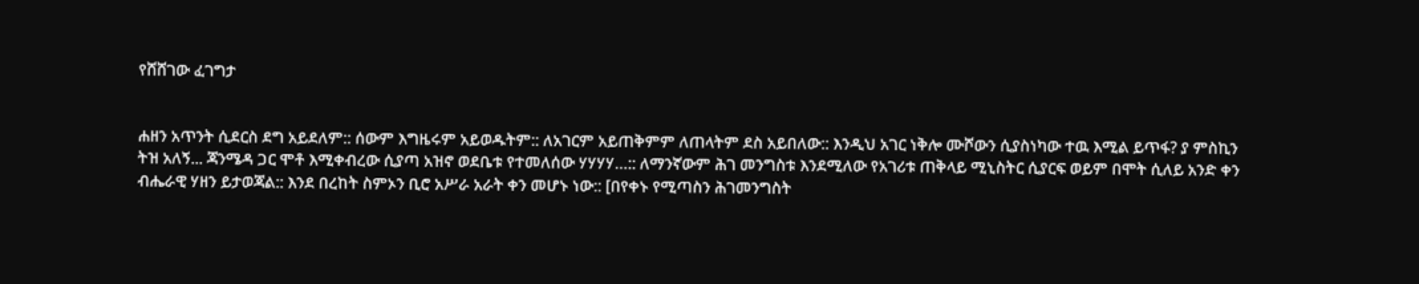የሸሸገው ፈገግታ


ሐዘን አጥንት ሲደርስ ደግ አይደለም:: ሰውም እግዜሩም አይወዱትም:: ለአገርም አይጠቅምም ለጠላትም ደስ አይበለው:: እንዲህ አገር ነቅሎ ሙሾውን ሲያስነካው ተዉ እሚል ይጥፋ? ያ ምስኪን ትዝ አለኝ... ጃንሜዳ ጋር ሞቶ እሚቀብረው ሲያጣ አዝኖ ወደቤቱ የተመለሰው ሃሃሃሃ…:: ለማንኛውም ሕገ መንግስቱ እንደሚለው የአገሪቱ ጠቅላይ ሚኒስትር ሲያርፍ ወይም በሞት ሲለይ አንድ ቀን ብሔራዊ ሃዘን ይታወጃል:: እንደ በረከት ስምኦን ቢሮ አሥራ አራት ቀን መሆኑ ነው:: [በየቀኑ የሚጣስን ሕገመንግስት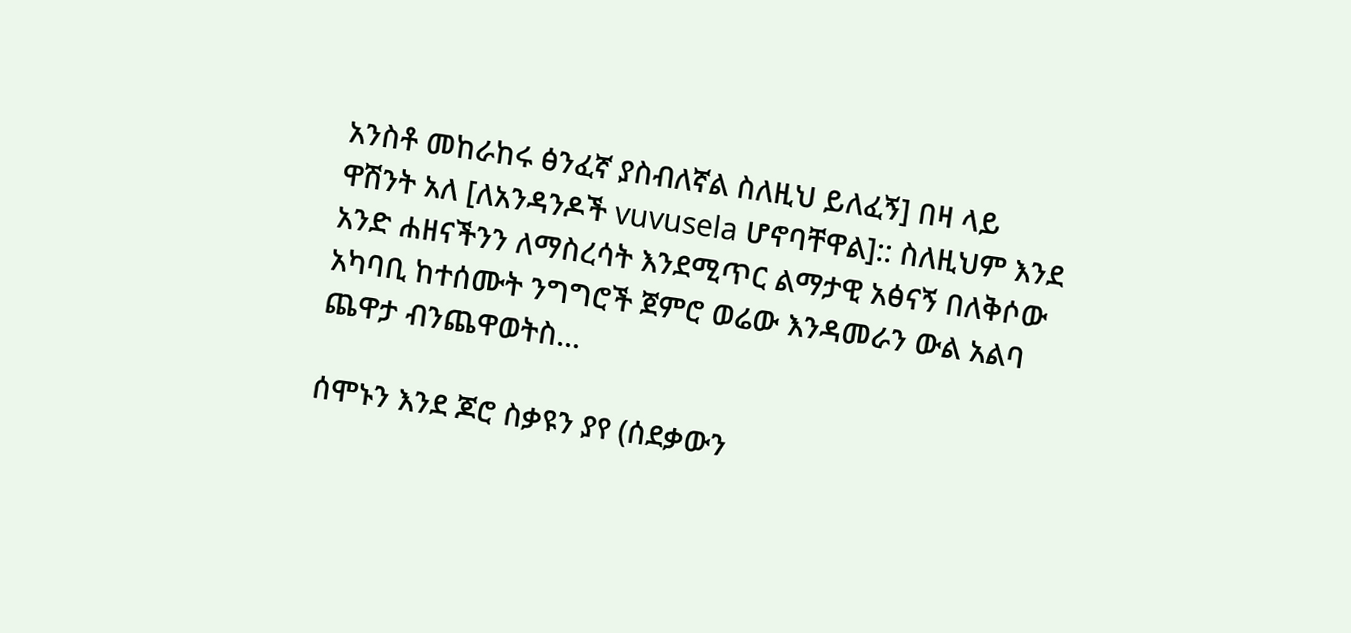አንስቶ መከራከሩ ፅንፈኛ ያስብለኛል ስለዚህ ይለፈኝ] በዛ ላይ ዋሽንት አለ [ለአንዳንዶች vuvusela ሆኖባቸዋል]:: ስለዚህም እንደ አንድ ሐዘናችንን ለማስረሳት እንደሚጥር ልማታዊ አፅናኝ በለቅሶው አካባቢ ከተሰሙት ንግግሮች ጀምሮ ወሬው እንዳመራን ውል አልባ ጨዋታ ብንጨዋወትስ...

ሰሞኑን እንደ ጆሮ ስቃዩን ያየ (ሰደቃውን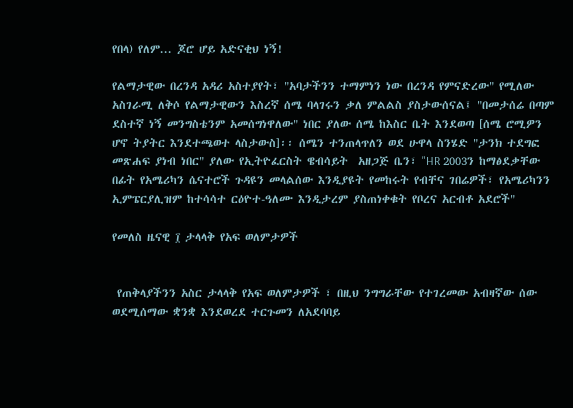የበላ) የለም... ጆሮ ሆይ አድናቂህ ነኝ!

የልማታዊው በረንዳ አዳሪ አስተያየት፣ "አባታችንን ተማምነን ነው በረንዳ የምናድረው" የሚለው አስገራሚ ለቅሶ የልማታዊውን እስረኛ ሰሜ ባላገሩን ቃለ ምልልስ ያስታውሰናል፤ "በመታሰሬ በጣም ደስተኛ ነኝ መንግስቴንም አመሰግነዋለው" ነበር ያለው ሰሜ ከእስር ቤት እንደወጣ [ሰሜ ሮሚዎን ሆኖ ትያትር እንደተጫወተ ላስታውስ]፡፡ ሰሜን ተንጠላጥለን ወደ ሁዋላ ስንሄድ "ታንክ ተደግፎ መጽሐፍ ያነብ ነበር" ያለው የኢትዮፈርስት ዌብሳይት  አዘጋጅ ቤን፣ "HR 2003ን ከማፅደቃቸው በፊት የአሜሪካን ሴናተሮች ጉዳዩን መላልሰው እንዲያዩት የመከሩት የብቸና ገበሬዎች፣ የአሜሪካንን ኢምፔርያሊዝም ከተሳሳተ ርዕዮተ-ዓለሙ እንዲታረም ያስጠነቀቁት የቦረና አርብቶ አደሮች"

የመለስ ዜናዊ ፲ ታላላቅ የአፍ ወለምታዎች


 የጠቅላያችንን አስር ታላላቅ የአፍ ወለምታዎች ፣ በዚህ ንግግራቸው የተገረመው አብዛኛው ሰው ወደሚሰማው ቋንቋ እንደወረደ ተርጉመን ለአደባባይ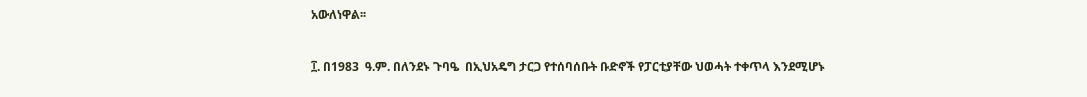አውለነዋል፡፡


፲. በ1983  ዓ.ም. በለንደኑ ጉባዔ  በኢህአዴግ ታርጋ የተሰባሰቡት ቡድኖች የፓርቲያቸው ህወሓት ተቀጥላ እንደሚሆኑ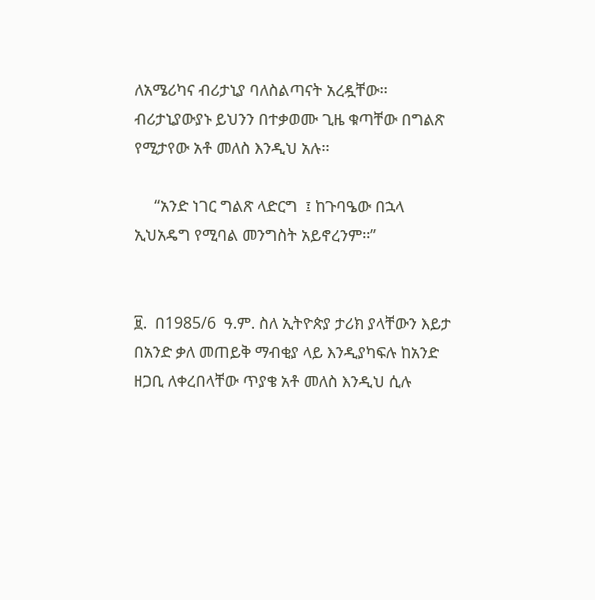ለአሜሪካና ብሪታኒያ ባለስልጣናት አረዷቸው፡፡ብሪታኒያውያኑ ይህንን በተቃወሙ ጊዜ ቁጣቸው በግልጽ የሚታየው አቶ መለስ እንዲህ አሉ፡፡

     “አንድ ነገር ግልጽ ላድርግ  ፤ ከጉባዔው በኋላ  ኢህአዴግ የሚባል መንግስት አይኖረንም፡፡”


፱.  በ1985/6  ዓ.ም. ስለ ኢትዮጵያ ታሪክ ያላቸውን እይታ በአንድ ቃለ መጠይቅ ማብቂያ ላይ እንዲያካፍሉ ከአንድ ዘጋቢ ለቀረበላቸው ጥያቄ አቶ መለስ እንዲህ ሲሉ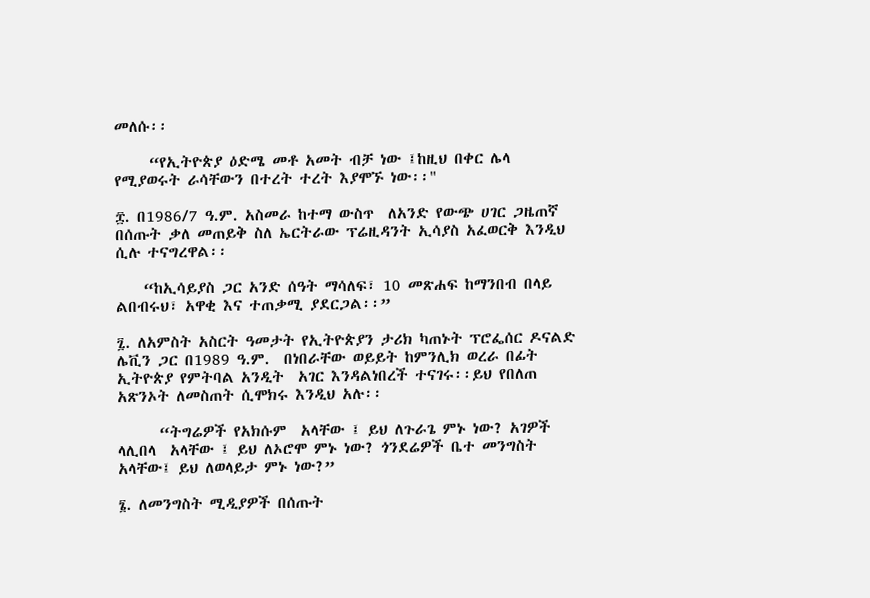መለሱ፡፡

     “የኢትዮጵያ ዕድሜ መቶ አመት ብቻ ነው ፤ከዚህ በቀር ሌላ  የሚያወሩት ራሳቸውን በተረት ተረት እያሞኙ ነው፡፡"

፰. በ1986/7 ዓ.ም. አስመራ ከተማ ውስጥ  ለአንድ የውጭ ሀገር ጋዜጠኛ በሰጡት ቃለ መጠይቅ ስለ ኤርትራው ፕሬዚዳንት ኢሳያስ አፈወርቅ እንዲህ ሲሉ ተናግረዋል፡፡

    “ከኢሳይያስ ጋር አንድ ሰዓት ማሳለፍ፣ 10 መጽሐፍ ከማንበብ በላይ ልበብሩህ፣ አዋቂ እና ተጠቃሚ ያደርጋል፡፡”

፯. ለአምስት አስርት ዓመታት የኢትዮጵያን ታሪክ ካጠኑት ፕሮፌሰር ዶናልድ ሌቪን ጋር በ1989 ዓ.ም.  በነበራቸው ወይይት ከምንሊክ ወረራ በፊት ኢትዮጵያ የምትባል አንዲት  አገር እንዳልነበረች ተናገሩ፡፡ይህ የበለጠ አጽንኦት ለመስጠት ሲሞክሩ እንዲህ አሉ፡፡

      “ትግሬዎች የአክሱም  አላቸው ፤ ይህ ለጉራጌ ምኑ ነው? አገዎች ላሊበላ  አላቸው ፤ ይህ ለኦሮሞ ምኑ ነው? ጎንደሬዎች ቤተ መንግስት አላቸው፤ ይህ ለወላይታ ምኑ ነው?”

፮. ለመንግስት ሚዲያዎች በሰጡት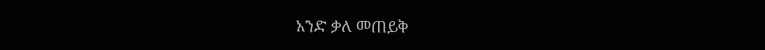አንድ ቃለ መጠይቅ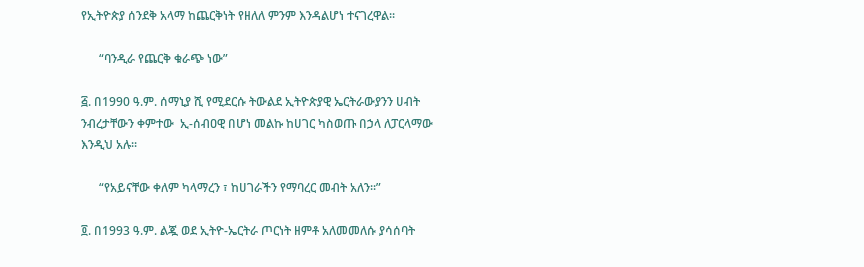የኢትዮጵያ ሰንደቅ አላማ ከጨርቅነት የዘለለ ምንም እንዳልሆነ ተናገረዋል፡፡

      “ባንዲራ የጨርቅ ቁራጭ ነው”

፭. በ1990 ዓ.ም. ሰማኒያ ሺ የሚደርሱ ትውልደ ኢትዮጵያዊ ኤርትራውያንን ሀብት ንብረታቸውን ቀምተው  ኢ-ሰብዐዊ በሆነ መልኩ ከሀገር ካስወጡ በኃላ ለፓርላማው እንዲህ አሉ፡፡

      “የአይናቸው ቀለም ካላማረን ፣ ከሀገራችን የማባረር መብት አለን፡፡”

፬. በ1993 ዓ.ም. ልጇ ወደ ኢትዮ-ኤርትራ ጦርነት ዘምቶ አለመመለሱ ያሳሰባት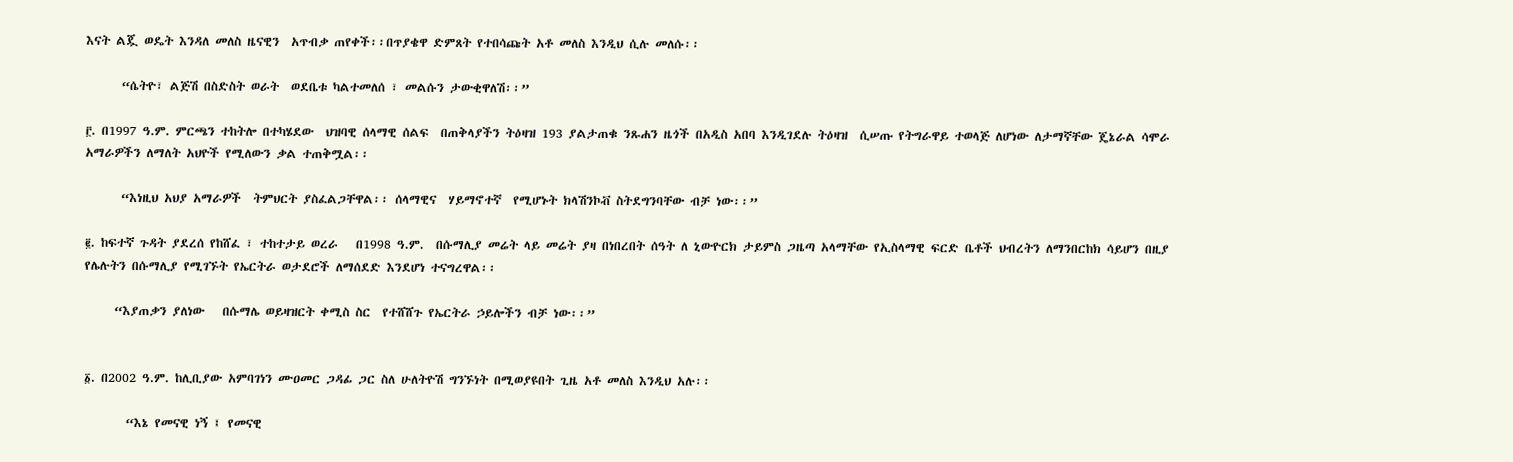እናት ልጇ ወዴት እንዳለ መለስ ዜናዊን  አጥብቃ ጠየቀች፡፡በጥያቄዋ ድምጸት የተበሳጩት አቶ መለስ እንዲህ ሲሉ መለሱ፡፡

      “ሴትዮ፣ ልጅሽ በስድስት ወራት  ወደቤቱ ካልተመለሰ ፣ መልሱን ታውቂዋለሽ፡፡”

፫. በ1997 ዓ.ም. ምርጫን ተከትሎ በተካሄደው  ህዝባዊ ሰላማዊ ሰልፍ  በጠቅላያችን ትዕዛዝ 193 ያልታጠቁ ንጹሐን ዜጎች በአዲስ አበባ እንዲገደሉ ትዕዛዝ  ሲሠጡ የትግራዋይ ተወላጅ ለሆነው ለታማኛቸው ጄኔራል ሳሞራ አማራዎችን ለማለት አህዮች የሚለውን ቃል ተጠቅሟል፡፡

      “እነዚህ አህያ አማራዎች  ትምህርት ያስፈልጋቸዋል፡፡ ሰላማዊና  ሃይማኖተኛ  የሚሆኑት ክላሽንኮቭ ስትደግንባቸው ብቻ ነው፡፡”

፪. ከፍተኛ ጉዳት ያደረሰ የከሸፈ ፣ ተከተታይ ወረራ   በ1998 ዓ.ም.  በሱማሊያ መሬት ላይ መሬት ያዛ በነበረበት ሰዓት ለ ኒውዮርክ ታይምስ ጋዜጣ አላማቸው የኢስላማዊ ፍርድ ቤቶች ህብረትን ለማንበርከክ ሳይሆን በዚያ የሌሉትን በሱማሊያ የሚገኙት የኤርትራ ወታደሮች ለማሰደድ እንደሆነ ተናግረዋል፡፡

     “እያጠቃን ያለነው   በሱማሌ ወይዛዝርት ቀሚስ ስር  የተሸሸጉ የኤርትራ ኃይሎችን ብቻ ነው፡፡”


፩. በ2002 ዓ.ም. ከሊቢያው አምባገነን ሙዐመር ጋዳፊ ጋር ስለ ሁለትዮሽ ግንኙነት በሚወያዩበት ጊዜ አቶ መለስ እንዲህ አሉ፡፡

       “እኔ የመናዊ ነኝ ፤ የመናዊ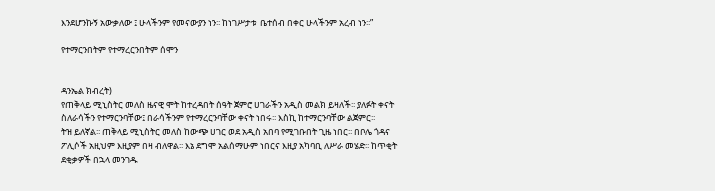እንደሆንኩኝ አውቃለው ፤ ሁላችንም የመናውያን ነን፡፡ ከነገሥታቱ  ቤተሰብ በቀር ሁላችንም አረብ ነን፡፡”

የተማርንበትም የተማረርንበትም ሰሞን


ዳንኤል ክብረት)
የጠቅላይ ሚኒስትር መለስ ዜናዊ ሞት ከተረዳበት ሰዓት ጀምሮ ሀገራችን አዲስ መልክ ይዛለች፡፡ ያለፉት ቀናት ስለራሳችን የተማርንባቸው፤ በራሳችንም የተማረርንባቸው ቀናት ነበሩ፡፡ እስኪ ከተማርንባቸው ልጀምር፡፡
ትዝ ይለኛል፡፡ ጠቅላይ ሚኒስትር መለስ ከውጭ ሀገር ወደ አዲስ አበባ የሚገቡበት ጊዜ ነበር፡፡ በቦሌ ጎዳና ፖሊሶች አዚህም እዚያም በዛ ብለዋል፡፡ እኔ ደግሞ አልሰማሁም ነበርና እዚያ አካባቢ ለሥራ መሄድ፡፡ ከጥቂት ደቂቃዎች በኋላ መንገዱ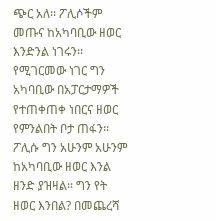ጭር አለ፡፡ ፖሊሶችም መጡና ከአካባቢው ዘወር እንድንል ነገሩን፡፡ የሚገርመው ነገር ግን አካባቢው በአፓርታማዎች የተጠቀጠቀ ነበርና ዘወር የምንልበት ቦታ ጠፋን፡፡ ፖሊሱ ግን አሁንም አሁንም ከአካባቢው ዘወር እንል ዘንድ ያዝዛል፡፡ ግን የት ዘወር እንበል? በመጨረሻ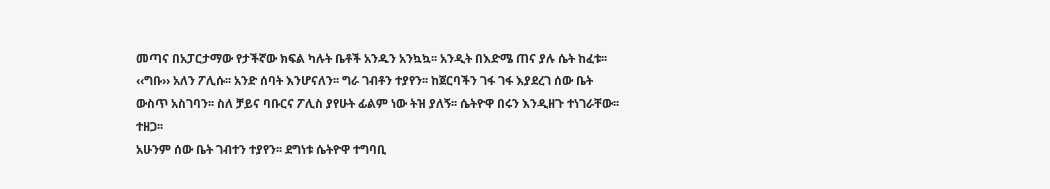መጣና በአፓርታማው የታችኛው ክፍል ካሉት ቤቶች አንዱን አንኳኳ፡፡ አንዲት በእድሜ ጠና ያሉ ሴት ከፈቱ፡፡ ‹‹ግቡ›› አለን ፖሊሱ፡፡ አንድ ሰባት እንሆናለን፡፡ ግራ ገብቶን ተያየን፡፡ ከጀርባችን ገፋ ገፋ እያደረገ ሰው ቤት ውስጥ አስገባን፡፡ ስለ ቻይና ባቡርና ፖሊስ ያየሁት ፊልም ነው ትዝ ያለኝ፡፡ ሴትዮዋ በሩን እንዲዘጉ ተነገራቸው፡፡ ተዘጋ፡፡
አሁንም ሰው ቤት ገብተን ተያየን፡፡ ደግነቱ ሴትዮዋ ተግባቢ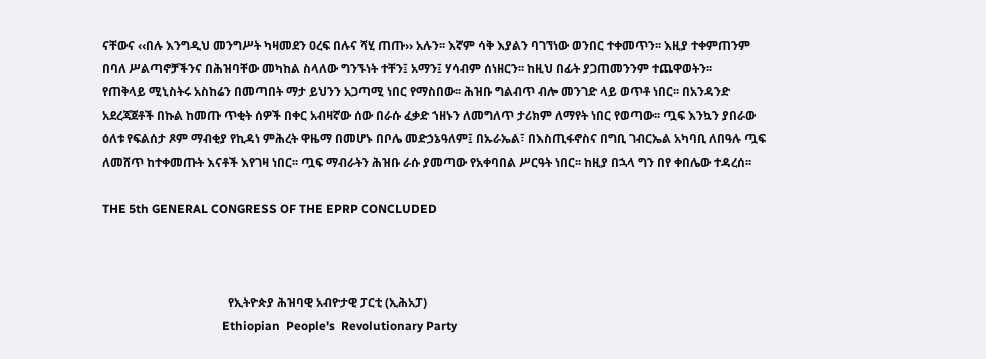ናቸውና ‹‹በሉ እንግዲህ መንግሥት ካዛመደን ዐረፍ በሉና ሻሂ ጠጡ›› አሉን፡፡ እኛም ሳቅ እያልን ባገኘነው ወንበር ተቀመጥን፡፡ እዚያ ተቀምጠንም በባለ ሥልጣኖቻችንና በሕዝባቸው መካከል ስላለው ግንኙነት ተቸን፤ አማን፤ ሃሳብም ሰነዘርን፡፡ ከዚህ በፊት ያጋጠመንንም ተጨዋወትን፡፡
የጠቅላይ ሚኒስትሩ አስከሬን በመጣበት ማታ ይህንን አጋጣሚ ነበር የማስበው፡፡ ሕዝቡ ግልብጥ ብሎ መንገድ ላይ ወጥቶ ነበር፡፡ በአንዳንድ አደረጃጀቶች በኩል ከመጡ ጥቂት ሰዎች በቀር አብዛኛው ሰው በራሱ ፈቃድ ኀዘኑን ለመግለጥ ታሪክም ለማየት ነበር የወጣው፡፡ ጧፍ እንኳን ያበራው ዕለቱ የፍልሰታ ጾም ማብቂያ የኪዳነ ምሕረት ዋዜማ በመሆኑ በቦሌ መድኃኔዓለም፤ በኡራኤል፣ በእስጢፋኖስና በግቢ ገብርኤል አካባቢ ለበዓሉ ጧፍ ለመሸጥ ከተቀመጡት እናቶች እየገዛ ነበር፡፡ ጧፍ ማብራትን ሕዝቡ ራሱ ያመጣው የአቀባበል ሥርዓት ነበር፡፡ ከዚያ በኋላ ግን በየ ቀበሌው ተዳረሰ፡፡

THE 5th GENERAL CONGRESS OF THE EPRP CONCLUDED



                                          የኢትዮጵያ ሕዝባዊ አብዮታዊ ፓርቲ (ኢሕአፓ)
                                        Ethiopian  People's  Revolutionary Party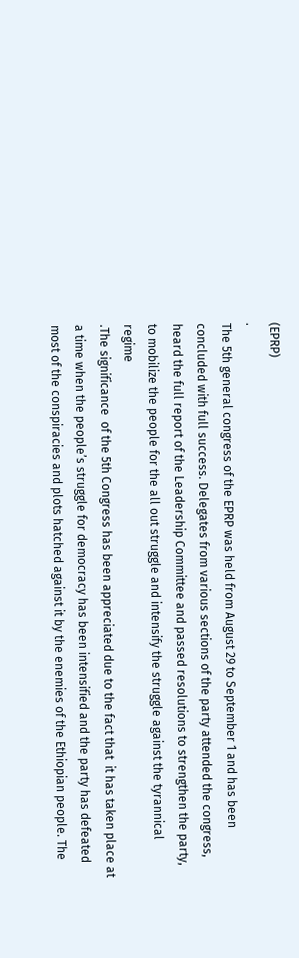(EPRP)                                                                                                                                                                                                                                                                                                                   .
The 5th general congress of the EPRP was held from August 29 to September 1 and has been
concluded with full success. Delegates from various sections of the party attended the congress,
heard the full report of the Leadership Committee and passed resolutions to strengthen the party,
to mobilize the people for the all out struggle and intensify the struggle against the tyrannical
regime                                                                                                                                                                                .The significance  of the 5th Congress has been appreciated due to the fact that  it has taken place at
a time when the people’s struggle for democracy has been intensified and the party has defeated
most of the conspiracies and plots hatched against it by the enemies of the Ethiopian people. The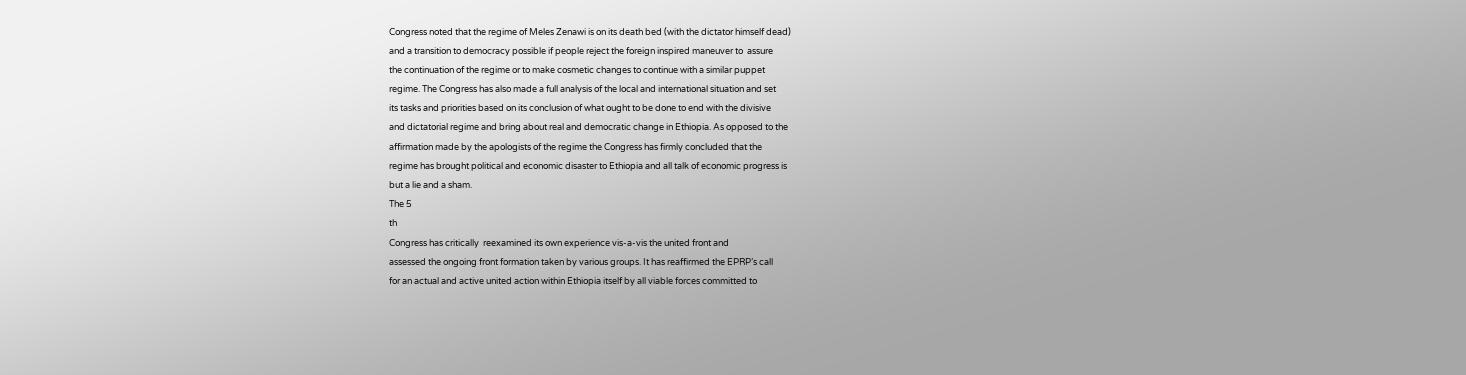Congress noted that the regime of Meles Zenawi is on its death bed (with the dictator himself dead)
and a transition to democracy possible if people reject the foreign inspired maneuver to  assure
the continuation of the regime or to make cosmetic changes to continue with a similar puppet
regime. The Congress has also made a full analysis of the local and international situation and set
its tasks and priorities based on its conclusion of what ought to be done to end with the divisive
and dictatorial regime and bring about real and democratic change in Ethiopia. As opposed to the
affirmation made by the apologists of the regime the Congress has firmly concluded that the
regime has brought political and economic disaster to Ethiopia and all talk of economic progress is
but a lie and a sham.
The 5
th
Congress has critically  reexamined its own experience vis-a-vis the united front and
assessed the ongoing front formation taken by various groups. It has reaffirmed the EPRP’s call
for an actual and active united action within Ethiopia itself by all viable forces committed to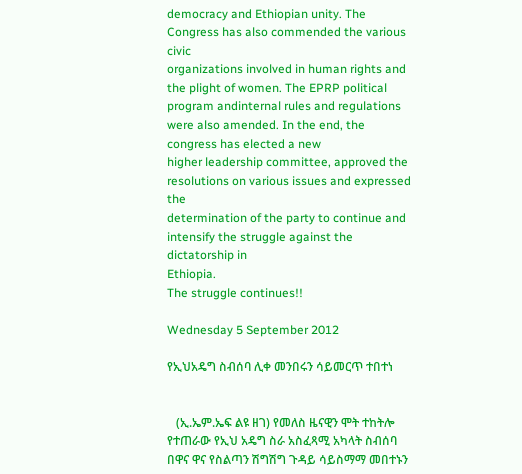democracy and Ethiopian unity. The Congress has also commended the various civic
organizations involved in human rights and the plight of women. The EPRP political program andinternal rules and regulations were also amended. In the end, the congress has elected a new
higher leadership committee, approved the resolutions on various issues and expressed the
determination of the party to continue and intensify the struggle against the dictatorship in
Ethiopia.
The struggle continues!!

Wednesday 5 September 2012

የኢህአዴግ ስብሰባ ሊቀ መንበሩን ሳይመርጥ ተበተነ


   (ኢ.ኤም.ኤፍ ልዩ ዘገ) የመለስ ዜናዊን ሞት ተከትሎ የተጠራው የኢህ አዴግ ስራ አስፈጻሚ አካላት ስብሰባ በዋና ዋና የስልጣን ሽግሽግ ጉዳይ ሳይስማማ መበተኑን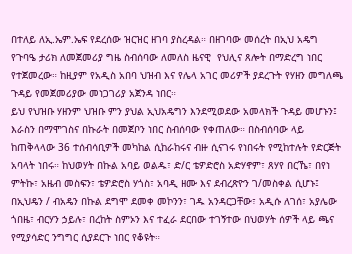በተለይ ለኢ.ኤም.ኤፍ የደረሰው ዝርዝር ዘገባ ያስረዳል። በዘገባው መሰረት በኢህ አዴግ የጉባዔ ታሪክ ለመጀመሪያ ግዜ ስብሰባው ለመለስ ዜናዊ  የህሊና ጸሎት በማድረግ ነበር የተጀመረው። ከዚያም የአዲስ አበባ ህዝብ እና የሌላ አገር መሪዎች ያደረጉት የሃዘን መግለጫ ጉዳይ የመጀመሪያው መነጋገሪያ አጀንዳ ነበር።
ይህ የህዝቡ ሃዘንም ህዝቡ ምን ያህል ኢህአዴግን እንደሚወደው አመላክች ጉዳይ መሆኑን፤ እራስን በማሞገስና በኩራት በመጀቦን ነበር ስብሰባው የቀጠለው። በስብሰባው ላይ ከጠቅላላው 36 ተሰብሳቢዎች መካከል ሲከራከሩና ብዙ ሲናገሩ የነበሩት የሚከተሉት የድርጅት አባላት ነበሩ። ከህወሃት በኩል አባይ ወልዱ፣ ድ/ር ቴዎድሮስ አድሃኖም፣ ጸሃየ በርኼ፣ በየነ ምትኩ፣ አዜብ መስፍን፣ ቴዎድሮስ ሃጎስ፣ አባዲ ዘሙ እና ደብረጽዮን ገ/መስቀል ሲሆኑ፤ በኢህዴን / ብአዴን በኩል ደግሞ ደመቀ መኮንን፣ ገዱ አንዳርጋቸው፣ አዲሱ ለገሰ፣ አያሌው ጎበዜ፣ ብርሃን ኃይሉ፣ በረከት ስምኦን እና ተፈራ ደርበው ተገኝተው በህወሃት ሰዎች ላይ ጫና የሚያሳድር ንግግር ሲያደርጉ ነበር የቆዩት።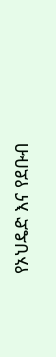የኦህዴድ እና የደቡብ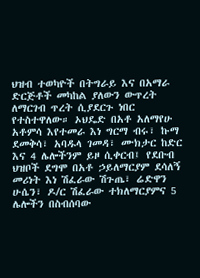ህዝብ ተወካዮች በትግራይ እና በአማራ ድርጅቶች መካከል ያለውን ውጥረት ለማርገብ ጥረት ሲያደርጉ ነበር የተስተዋለው። ኦህዴድ በአቶ አለማየሁ አቶምሳ እየተመራ እነ ግርማ ብሩ፣ ኩማ ደመቅሳ፣ አባዱላ ገመዳ፣ ሙክታር ከድር እና 4 ሌሎችንም ይዞ ሲቀርብ፤ የደቡብ ህዝቦች ደግሞ በአቶ ኃይለማርያም ደሳለኝ መሪነት እነ ሽፈራው ሽጉጤ፣ ሬድዋን ሁሴን፣ ዶ/ር ሽፈራው ተክለማርያምና 5 ሌሎችን በስብሰባው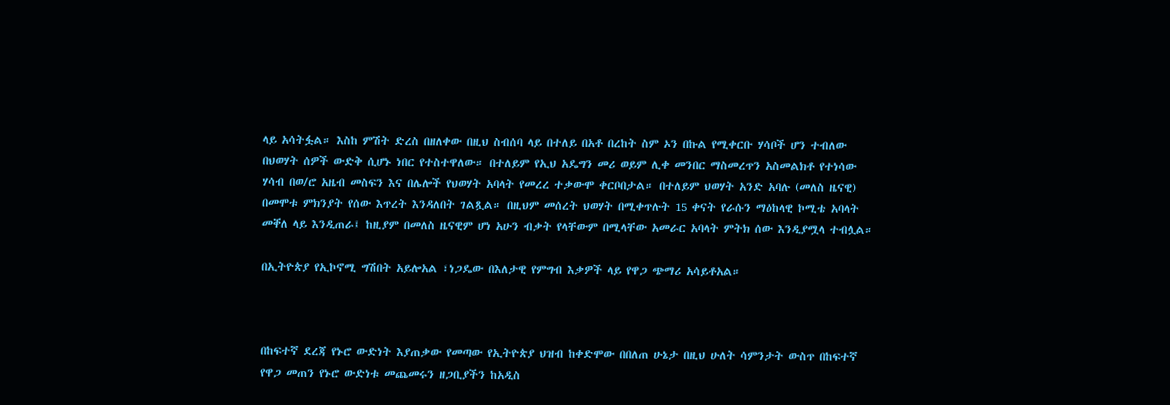ላይ አሳትፏል። እስከ ምሽት ድረስ በዘለቀው በዚህ ስብሰባ ላይ በተለይ በአቶ በረከት ስም ኦን በኩል የሚቀርቡ ሃሳቦች ሆን ተብለው በህወሃት ሰዎች ውድቅ ሲሆኑ ነበር የተስተዋለው። በተለይም የኢህ አዴግን መሪ ወይም ሊቀ መንበር ማስመረጥን አስመልክቶ የተነሳው ሃሳብ በወ/ሮ አዜብ መስፍን እና በሌሎች የህወሃት አባላት የመረረ ተቃውሞ ቀርቦበታል። በተለይም ህወሃት አንድ አባሉ (መለስ ዜናዊ) በመሞቱ ምክንያት የሰው እጥረት እንዳለበት ገልጿል። በዚህም መሰረት ህወሃት በሚቀጥሉት 15 ቀናት የራሱን ማዕከላዊ ኮሚቴ አባላት መቐለ ላይ እንዲጠራ፤ ከዚያም በመለስ ዜናዊም ሆነ አሁን ብቃት የላቸውም በሚላቸው አመራር አባላት ምትክ ሰው እንዲያሟላ ተብሏል።

በኢትዮጵያ የኢኮኖሚ ግሽበት አይሎአል ፣ነጋዴው በእለታዊ የምግብ እቃዎች ላይ የዋጋ ጭማሪ አሳይቶአል።



በከፍተኛ ደረጃ የኑሮ ውድነት እያጠቃው የመጣው የኢትዮጵያ ህዝብ ከቀድሞው በበለጠ ሁኔታ በዚህ ሁለት ሳምንታት ውስጥ በከፍተኛ የዋጋ መጠን የኑሮ ውድነቱ መጨመሩን ዘጋቢያችን ከአዲስ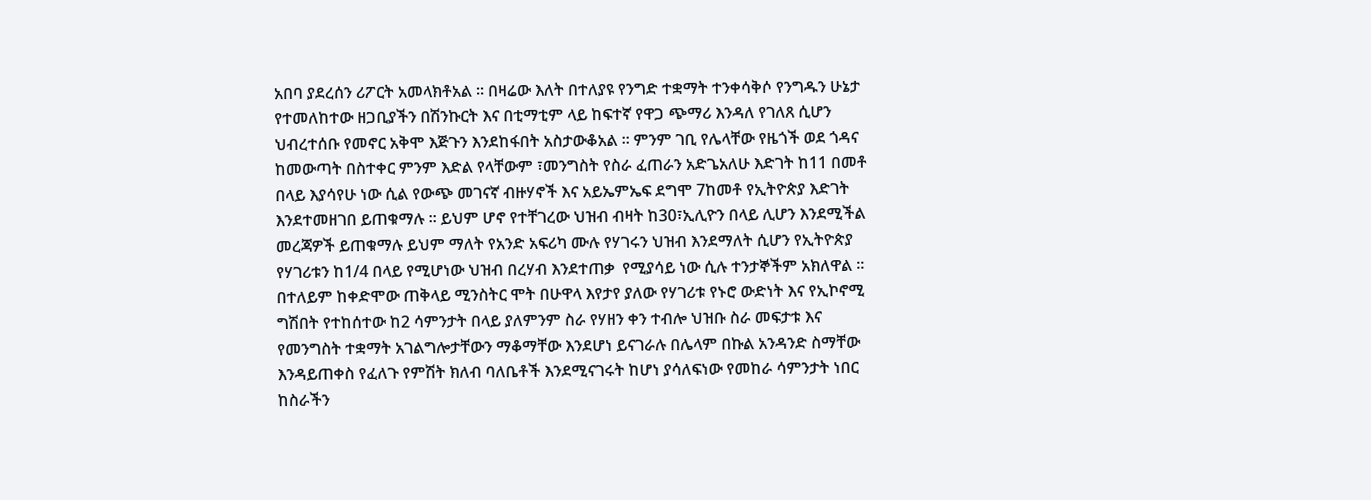አበባ ያደረሰን ሪፖርት አመላክቶአል ። በዛሬው እለት በተለያዩ የንግድ ተቋማት ተንቀሳቅሶ የንግዱን ሁኔታ የተመለከተው ዘጋቢያችን በሽንኩርት እና በቲማቲም ላይ ከፍተኛ የዋጋ ጭማሪ እንዳለ የገለጸ ሲሆን ህብረተሰቡ የመኖር አቅሞ እጅጉን እንደከፋበት አስታውቆአል ። ምንም ገቢ የሌላቸው የዜጎች ወደ ጎዳና ከመውጣት በስተቀር ምንም እድል የላቸውም ፣መንግስት የስራ ፈጠራን አድጌአለሁ እድገት ከ11 በመቶ በላይ እያሳየሁ ነው ሲል የውጭ መገናኛ ብዙሃኖች እና አይኤምኤፍ ደግሞ 7ከመቶ የኢትዮጵያ እድገት እንደተመዘገበ ይጠቁማሉ ። ይህም ሆኖ የተቸገረው ህዝብ ብዛት ከ30፣ኢሊዮን በላይ ሊሆን እንደሚችል መረጃዎች ይጠቁማሉ ይህም ማለት የአንድ አፍሪካ ሙሉ የሃገሩን ህዝብ እንደማለት ሲሆን የኢትዮጵያ የሃገሪቱን ከ1/4 በላይ የሚሆነው ህዝብ በረሃብ እንደተጠቃ  የሚያሳይ ነው ሲሉ ተንታኞችም አክለዋል ። በተለይም ከቀድሞው ጠቅላይ ሚንስትር ሞት በሁዋላ እየታየ ያለው የሃገሪቱ የኑሮ ውድነት እና የኢኮኖሚ ግሽበት የተከሰተው ከ2 ሳምንታት በላይ ያለምንም ስራ የሃዘን ቀን ተብሎ ህዝቡ ስራ መፍታቱ እና የመንግስት ተቋማት አገልግሎታቸውን ማቆማቸው እንደሆነ ይናገራሉ በሌላም በኩል አንዳንድ ስማቸው እንዳይጠቀስ የፈለጉ የምሽት ክለብ ባለቤቶች እንደሚናገሩት ከሆነ ያሳለፍነው የመከራ ሳምንታት ነበር ከስራችን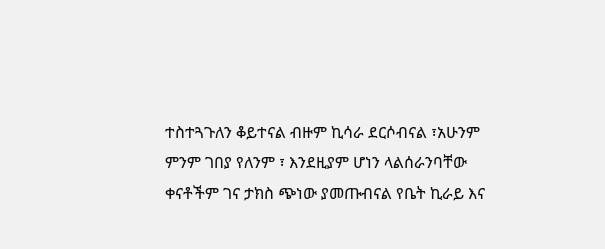ተስተጓጉለን ቆይተናል ብዙም ኪሳራ ደርሶብናል ፣አሁንም ምንም ገበያ የለንም ፣ እንደዚያም ሆነን ላልሰራንባቸው ቀናቶችም ገና ታክስ ጭነው ያመጡብናል የቤት ኪራይ እና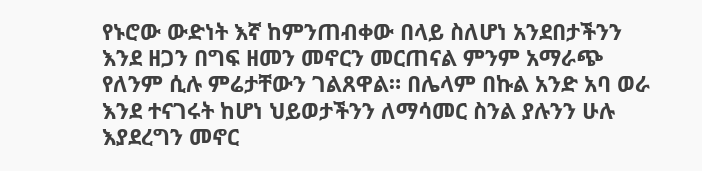የኑሮው ውድነት እኛ ከምንጠብቀው በላይ ስለሆነ አንደበታችንን  እንደ ዘጋን በግፍ ዘመን መኖርን መርጠናል ምንም አማራጭ የለንም ሲሉ ምሬታቸውን ገልጸዋል። በሌላም በኩል አንድ አባ ወራ እንደ ተናገሩት ከሆነ ህይወታችንን ለማሳመር ስንል ያሉንን ሁሉ እያደረግን መኖር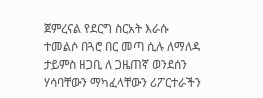ጀምረናል የደርግ ስርአት እራሱ ተመልሶ በጓሮ በር መጣ ሲሉ ለማለዳ ታይምስ ዘጋቢ ለ ጋዜጠኛ ወንደሰን ሃሳባቸውን ማካፈላቸውን ሪፖርተራችን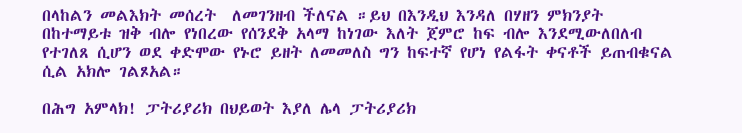በላከልን መልእክት መሰረት  ለመገንዘብ ችለናል ።ይህ በእንዲህ እንዳለ በሃዘን ምክንያት በከተማይቱ ዝቅ ብሎ የነበረው የሰንደቅ አላማ ከነገው እለት ጀምሮ ከፍ ብሎ እንደሚውለበለብ የተገለጸ ሲሆን ወደ ቀድሞው የኑሮ ይዘት ለመመለስ ግን ከፍተኛ የሆነ የልፋት ቀናቶች ይጠብቁናል ሲል አክሎ ገልጾአል።

በሕግ አምላክ! ፓትሪያሪክ በህይወት እያለ ሌላ ፓትሪያሪክ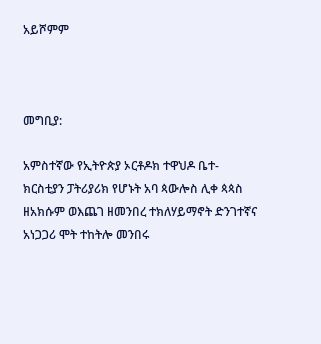አይሾምም



መግቢያ:

አምስተኛው የኢትዮጵያ ኦርቶዶክ ተዋህዶ ቤተ- ክርስቲያን ፓትሪያሪክ የሆኑት አባ ጳውሎስ ሊቀ ጳጳስ ዘአክሱም ወእጨገ ዘመንበረ ተክለሃይማኖት ድንገተኛና አነጋጋሪ ሞት ተከትሎ መንበሩ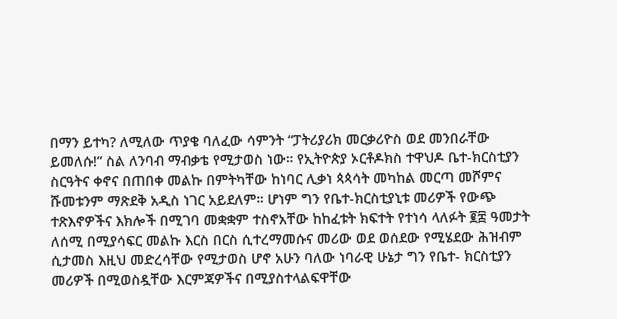በማን ይተካ? ለሚለው ጥያቄ ባለፈው ሳምንት “ፓትሪያሪክ መርቃሪዮስ ወደ መንበራቸው ይመለሱ!” ስል ለንባብ ማብቃቴ የሚታወስ ነው። የኢትዮጵያ ኦርቶዶክስ ተዋህዶ ቤተ-ክርስቲያን ስርዓትና ቀኖና በጠበቀ መልኩ በምትካቸው ከነባር ሊቃነ ጳጳሳት መካከል መርጣ መሾምና ሹመቱንም ማጽደቅ አዲስ ነገር አይደለም። ሆነም ግን የቤተ-ክርስቲያኒቱ መሪዎች የውጭ ተጽእኖዎችና እክሎች በሚገባ መቋቋም ተስኖአቸው ከከፈቱት ክፍተት የተነሳ ላለፉት ፪፰ ዓመታት ለሰሚ በሚያሳፍር መልኩ እርስ በርስ ሲተረማመሱና መሪው ወደ ወሰደው የሚሄደው ሕዝብም ሲታመስ እዚህ መድረሳቸው የሚታወስ ሆኖ አሁን ባለው ነባራዊ ሁኔታ ግን የቤተ- ክርስቲያን መሪዎች በሚወስዷቸው እርምጃዎችና በሚያስተላልፍዋቸው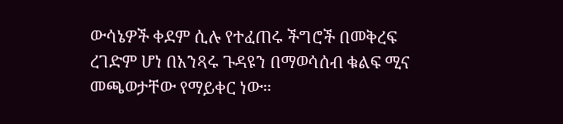ውሳኔዎች ቀደም ሲሉ የተፈጠሩ ችግሮች በመቅረፍ ረገድም ሆነ በአንጻሩ ጉዳዩን በማወሳሰብ ቁልፍ ሚና መጫወታቸው የማይቀር ነው።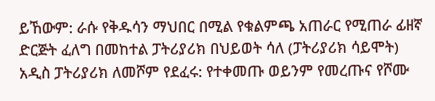ይኸውም: ራሱ የቅዱሳን ማህበር በሚል የቁልምጫ አጠራር የሚጠራ ፊዘኛ ድርጅት ፈለግ በመከተል ፓትሪያሪክ በህይወት ሳለ (ፓትሪያሪክ ሳይሞት) አዲስ ፓትሪያሪክ ለመሾም የደፈሩ: የተቀመጡ ወይንም የመረጡና የሾሙ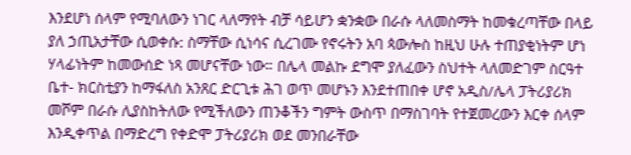እንደሆነ ሰላም የሚባለውን ነገር ላለማየት ብቻ ሳይሆን ቋንቋው በራሱ ላለመስማት ከመቁረጣቸው በላይ ያለ ኃጢአታቸው ሲወቀሱ: ስማቸው ሲነሳና ሲረገሙ የኖሩትን አባ ጳውሎስ ከዚህ ሁሉ ተጠያቂነትም ሆነ ሃላፊነትም ከመውሰድ ነጻ መሆናቸው ነው። በሌላ መልኩ ደግሞ ያለፈውን ስህተት ላለመድገም ስርዓተ ቤተ- ክርስቲያን ከማፋለስ አንጸር ድርጊቱ ሕገ ወጥ መሆኑን እንደተጠበቀ ሆኖ አዲስ/ሌላ ፓትሪያሪክ መሾም በራሱ ሊያስከትለው የሚችለውን ጠንቆችን ግምት ውስጥ በማስገባት የተጀመረውን እርቀ ሰላም እንዲቀጥል በማድረግ የቀድሞ ፓትሪያሪክ ወደ መንበራቸው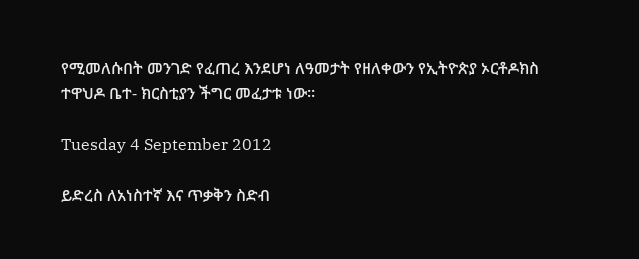የሚመለሱበት መንገድ የፈጠረ እንደሆነ ለዓመታት የዘለቀውን የኢትዮጵያ ኦርቶዶክስ ተዋህዶ ቤተ- ክርስቲያን ችግር መፈታቱ ነው።

Tuesday 4 September 2012

ይድረስ ለአነስተኛ እና ጥቃቅን ስድብ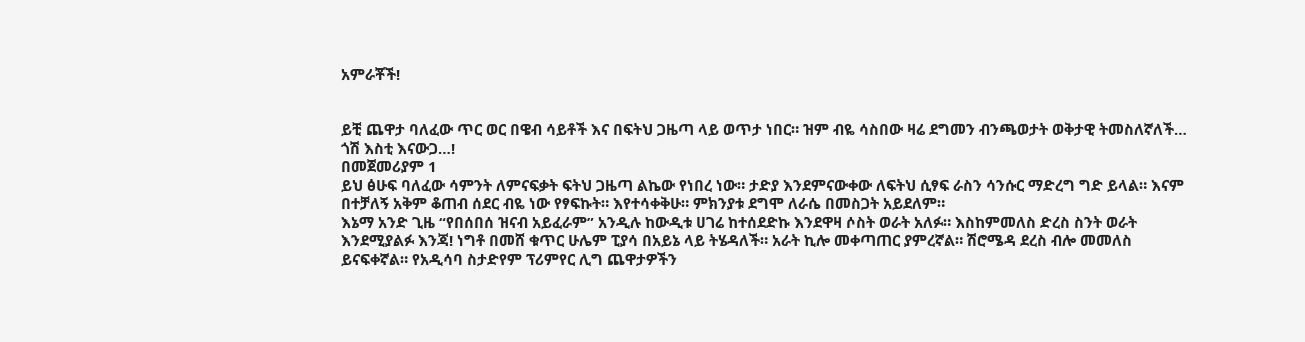አምራቾች!


ይቺ ጨዋታ ባለፈው ጥር ወር በዌብ ሳይቶች እና በፍትህ ጋዜጣ ላይ ወጥታ ነበር። ዝም ብዬ ሳስበው ዛሬ ደግመን ብንጫወታት ወቅታዊ ትመስለኛለች… ጎሽ እስቲ እናውጋ…!
በመጀመሪያም 1
ይህ ፅሁፍ ባለፈው ሳምንት ለምናፍቃት ፍትህ ጋዜጣ ልኬው የነበረ ነው። ታድያ እንደምናውቀው ለፍትህ ሲፃፍ ራስን ሳንሱር ማድረግ ግድ ይላል። እናም በተቻለኝ አቅም ቆጠብ ሰደር ብዬ ነው የፃፍኩት። እየተሳቀቅሁ። ምክንያቱ ደግሞ ለራሴ በመስጋት አይደለም።
እኔማ አንድ ጊዜ “የበሰበሰ ዝናብ አይፈራም” አንዲሉ ከውዲቱ ሀገሬ ከተሰደድኩ እንደዋዛ ሶስት ወራት አለፉ። እስከምመለስ ድረስ ስንት ወራት እንደሚያልፉ እንጃ! ነግቶ በመሸ ቁጥር ሁሌም ፒያሳ በአይኔ ላይ ትሄዳለች። አራት ኪሎ መቀጣጠር ያምረኛል። ሽሮሜዳ ደረስ ብሎ መመለስ ይናፍቀኛል። የአዲሳባ ስታድየም ፕሪምየር ሊግ ጨዋታዎችን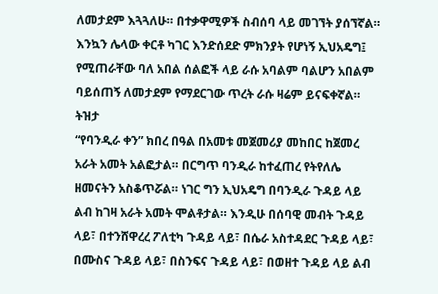ለመታደም እጓጓለሁ። በተቃዋሚዎች ስብሰባ ላይ መገኘት ያሰኘኛል። እንኳን ሌላው ቀርቶ ካገር እንድሰደድ ምክንያት የሆነኝ ኢህአዴግ፤ የሚጠራቸው ባለ አበል ሰልፎች ላይ ራሱ አባልም ባልሆን አበልም ባይሰጠኝ ለመታደም የማደርገው ጥረት ራሱ ዛሬም ይናፍቀኛል።
ትዝታ
“የባንዲራ ቀን” ክበረ በዓል በአመቱ መጀመሪያ መከበር ከጀመረ አራት አመት አልፎታል። በርግጥ ባንዲራ ከተፈጠረ የትየለሌ ዘመናትን አስቆጥሯል። ነገር ግን ኢህአዴግ በባንዲራ ጉዳይ ላይ ልብ ከገዛ አራት አመት ሞልቶታል። እንዲሁ በሰባዊ መብት ጉዳይ ላይ፣ በተንሸዋረረ ፖለቲካ ጉዳይ ላይ፣ በሴራ አስተዳደር ጉዳይ ላይ፣ በሙስና ጉዳይ ላይ፣ በስንፍና ጉዳይ ላይ፣ በወዘተ ጉዳይ ላይ ልብ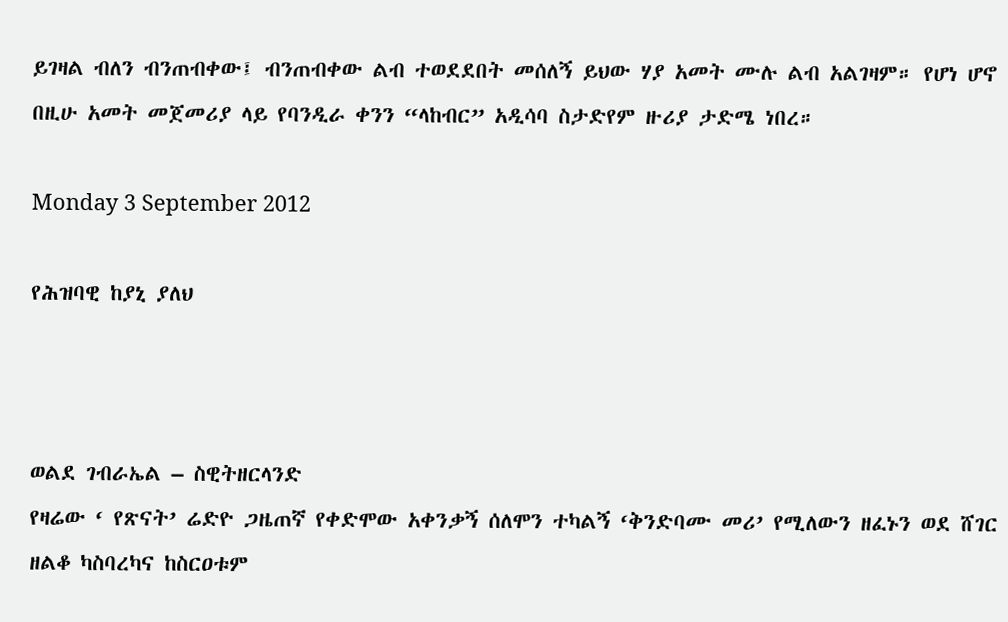ይገዛል ብለን ብንጠብቀው፤ ብንጠብቀው ልብ ተወደደበት መሰለኝ ይህው ሃያ አመት ሙሉ ልብ አልገዛም። የሆነ ሆኖ በዚሁ አመት መጀመሪያ ላይ የባንዲራ ቀንን “ላከብር” አዲሳባ ስታድየም ዙሪያ ታድሜ ነበረ።

Monday 3 September 2012

የሕዝባዊ ከያኒ ያለህ



ወልደ ገብራኤል – ስዊትዘርላንድ
የዛሬው ‘ የጽናት’ ሬድዮ ጋዜጠኛ የቀድሞው አቀንቃኝ ሰለሞን ተካልኝ ‘ቅንድባሙ መሪ’ የሚለውን ዘፈኑን ወደ ሸገር ዘልቆ ካስባረካና ከስርዐቱም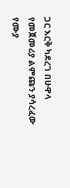ጋር እርቅ ካደረገ በሁዋላ የመጀመሪያ ልምጩን ያሳረፈው የሙያ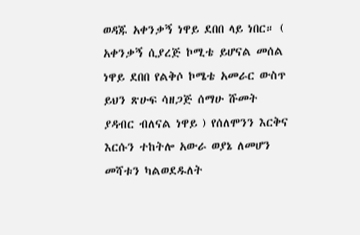ወዳጁ አቀንቃኝ ነዋይ ደበበ ላይ ነበር። ( አቀንቃኝ ሲያረጅ ኮሚቴ ይሆናል መሰል ነዋይ ደበበ የልቅሶ ኮሜቴ አመራር ውስጥ ይህን ጽሁፍ ሳዘጋጅ ሰማሁ ሹመት ያዳብር ብለናል ነዋይ ) የሰለሞንን እርቅና እርሱን ተከትሎ አውራ ወያኔ ለመሆን መሻቱን ካልወደዱለት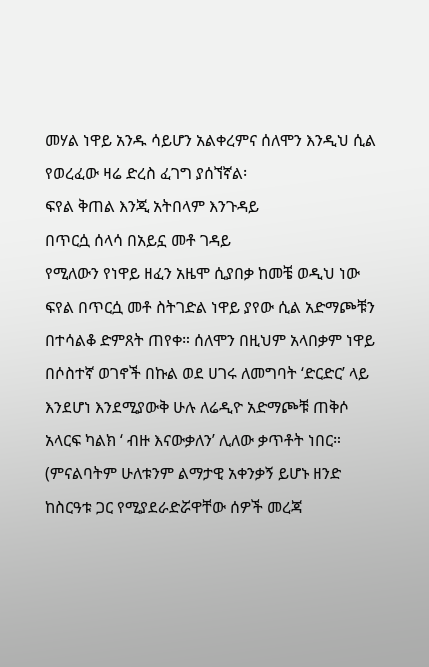መሃል ነዋይ አንዱ ሳይሆን አልቀረምና ሰለሞን እንዲህ ሲል የወረፈው ዛሬ ድረስ ፈገግ ያሰኘኛል፡
ፍየል ቅጠል እንጂ አትበላም እንጉዳይ
በጥርሷ ሰላሳ በአይኗ መቶ ገዳይ
የሚለውን የነዋይ ዘፈን አዜሞ ሲያበቃ ከመቼ ወዲህ ነው ፍየል በጥርሷ መቶ ስትገድል ነዋይ ያየው ሲል አድማጮቹን በተሳልቆ ድምጸት ጠየቀ። ሰለሞን በዚህም አላበቃም ነዋይ በሶስተኛ ወገኖች በኩል ወደ ሀገሩ ለመግባት ‘ድርድር’ ላይ እንደሆነ እንደሚያውቅ ሁሉ ለሬዲዮ አድማጮቹ ጠቅሶ አላርፍ ካልክ ‘ ብዙ እናውቃለን’ ሊለው ቃጥቶት ነበር። (ምናልባትም ሁለቱንም ልማታዊ አቀንቃኝ ይሆኑ ዘንድ ከስርዓቱ ጋር የሚያደራድሯዋቸው ሰዎች መረጃ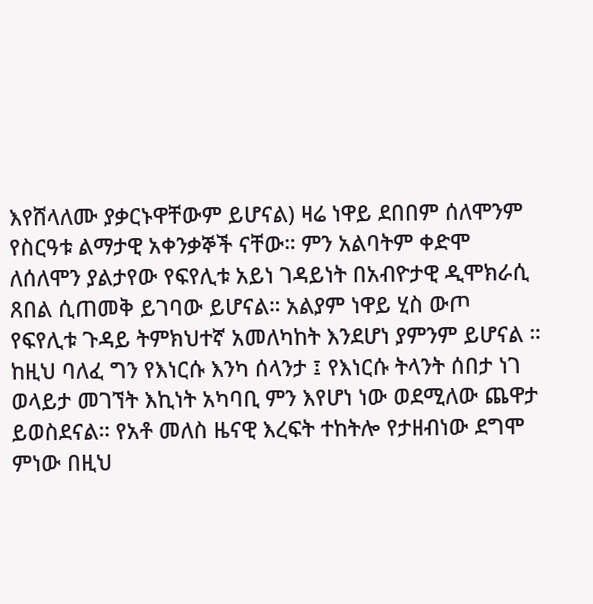እየሸላለሙ ያቃርኑዋቸውም ይሆናል) ዛሬ ነዋይ ደበበም ሰለሞንም የስርዓቱ ልማታዊ አቀንቃኞች ናቸው። ምን አልባትም ቀድሞ ለሰለሞን ያልታየው የፍየሊቱ አይነ ገዳይነት በአብዮታዊ ዲሞክራሲ ጸበል ሲጠመቅ ይገባው ይሆናል። አልያም ነዋይ ሂስ ውጦ የፍየሊቱ ጉዳይ ትምክህተኛ አመለካከት እንደሆነ ያምንም ይሆናል ። ከዚህ ባለፈ ግን የእነርሱ እንካ ሰላንታ ፤ የእነርሱ ትላንት ሰበታ ነገ ወላይታ መገኘት እኪነት አካባቢ ምን እየሆነ ነው ወደሚለው ጨዋታ ይወስደናል። የአቶ መለስ ዜናዊ እረፍት ተከትሎ የታዘብነው ደግሞ ምነው በዚህ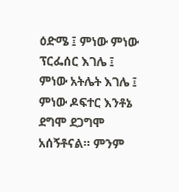ዕድሜ ፤ ምነው ምነው ፕርፌሰር እገሌ ፤ ምነው አትሌት እገሌ ፤ ምነው ዶፍተር እንቶኔ ደግሞ ደጋግሞ አሰኝቶናል። ምንም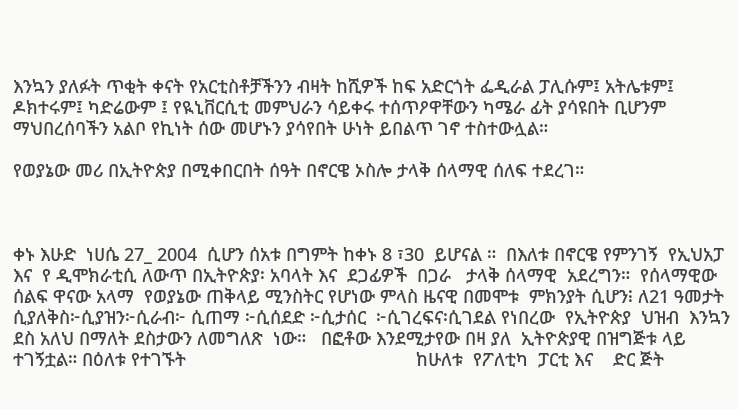እንኳን ያለፉት ጥቂት ቀናት የአርቲስቶቻችንን ብዛት ከሺዎች ከፍ አድርጎት ፌዲራል ፓሊሱም፤ አትሌቱም፤ ዶክተሩም፤ ካድሬውም ፤ የዪኒቨርሲቲ መምህራን ሳይቀሩ ተሰጥዖዋቸውን ካሜራ ፊት ያሳዩበት ቢሆንም ማህበረሰባችን አልቦ የኪነት ሰው መሆኑን ያሳየበት ሁነት ይበልጥ ገኖ ተስተውሏል።

የወያኔው መሪ በኢትዮጵያ በሚቀበርበት ሰዓት በኖርዌ ኦስሎ ታላቅ ሰላማዊ ሰለፍ ተደረገ።



ቀኑ እሁድ  ነሀሴ 27_ 2004  ሲሆን ሰአቱ በግምት ከቀኑ 8 ፣30  ይሆናል ።  በእለቱ በኖርዌ የምንገኝ  የኢህአፓ እና  የ ዲሞክራቲሲ ለውጥ በኢትዮጵያ፡ አባላት እና  ደጋፊዎች  በጋራ   ታላቅ ሰላማዊ  አደረግን።  የሰላማዊው ሰልፍ ዋናው አላማ  የወያኔው ጠቅላይ ሚንስትር የሆነው ምላስ ዜናዊ በመሞቱ  ምክንያት ሲሆን፧ ለ21 ዓመታት ሲያለቅስ፦ሲያዝን፦ሲራብ፦ ሲጠማ ፦ሲሰደድ ፦ሲታሰር  ፦ሲገረፍና፡ሲገደል የነበረው  የኢትዮጵያ  ህዝብ  እንኳን ደስ አለህ በማለት ደስታውን ለመግለጽ  ነው።   በፎቶው እንደሚታየው በዛ ያለ  ኢትዮጵያዊ በዝግጅቱ ላይ ተገኝቷል። በዕለቱ የተገኙት                                              ከሁለቱ  የፖለቲካ  ፓርቲ እና    ድር ጅት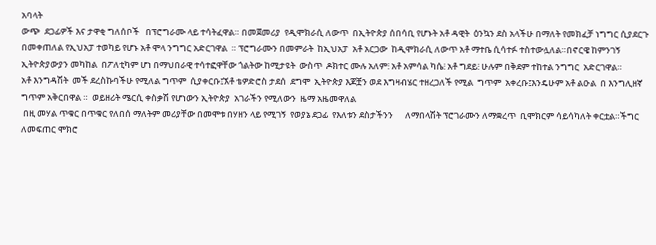አባላት
ውጭ  ደጋፊዎች እና ታዋቂ ግለሰቦች   በፕሮግራሙ ላይ ተሳትፈዋል። በመጀመሪያ  የዲሞክራሲ ለውጥ  በኢትዮጵያ ሰበሳቢ የሆኑት አቶ ዳዊት  ዕንኳን ደስ አላችሁ በማለት የመክፈቻ ነግግር ሲያደርጉ  በመቀጠለል የኢህአፓ ተወካይ የሆኑ አቶ ሞላ ንግግር አድርገዋል  ። ፕሮግራሙን በመምራት  ከኢህአፓ  አቶ አርጋው  ከዲሞክራሲ ለውጥ አቶ ማተቤ ሲሳተፉ ተስተውሏለል።በኖርዌ ከምንገኝ ኢትዮጵያውያን መካከል  በፖለቲካም ሆነ በማህበራዊ ተሳተፎዋቸው ጎልትው ከሚታዩት  ውስጥ  ዶክተር ሙሉ አለም፧ አቶ አምሳል ካሴ፧ አቶ ግደይ፧ ሁሉም በቅደም ተከተል ንግግር  አድርገዋል።                                                                                                                                                     አቶ እንግዳሽት  መች ደረስኩባችሁ የሚለል ግጥም  ሲያቀርቡ፤ኧቶ ቴዎድሮስ ታደሰ  ደግሞ  ኢትዮጵያ እጆቿን ወደ እግዛብሄር ተዘረጋለች የሚል  ግጥም  አቀረቡ፤እንዴሁም አቶ ልዑል  በ እንግሊዘኛ  ግጥም አቅርበዋል ።  ወይዘሪት ሜርሲ ቀስቃሽ የሆነውን ኢትዮጵያ  አገራችን የሚለውን  ዜማ አዜመዋለል
 በዚ መሃል ጥቁር በጥቁር የለበሰ ማለትም መሪያቸው በመሞቱ በሃዘን ላይ የሚገኝ  የወያኔ ደጋፊ  የእለቱን ደስታችንን      ለማበላሽት ፕሮገራሙን ለማቋረጥ  ቢሞክርም ሳይሳካለት ቀርቷል።ችግር ለመፍጠር ሞክሮ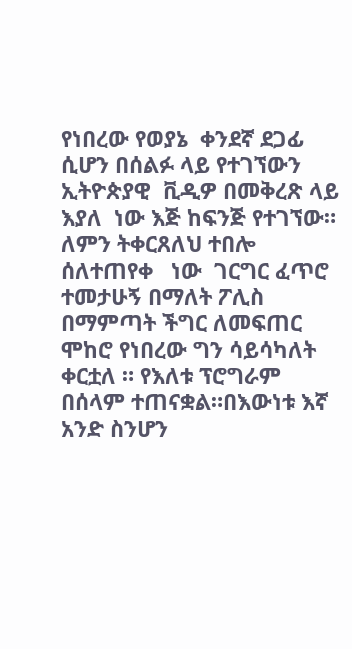የነበረው የወያኔ  ቀንደኛ ደጋፊ ሲሆን በሰልፉ ላይ የተገኘውን ኢትዮጵያዊ  ቪዲዎ በመቅረጽ ላይ እያለ  ነው እጅ ከፍንጅ የተገኘው። ለምን ትቀርጸለህ ተበሎ ሰለተጠየቀ   ነው  ገርግር ፈጥሮ  ተመታሁኝ በማለት ፖሊስ በማምጣት ችግር ለመፍጠር ሞከሮ የነበረው ግን ሳይሳካለት ቀርቷለ ። የእለቱ ፕሮግራም በሰላም ተጠናቋል።በእውነቱ እኛ አንድ ስንሆን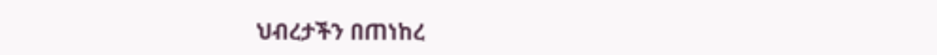ህብረታችን በጠነከረ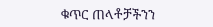ቁጥር ጠላቶቻችንን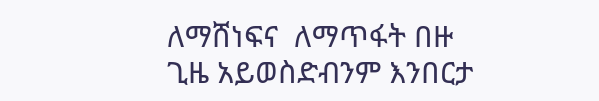ለማሸነፍና  ለማጥፋት በዙ ጊዜ አይወስድብንም እንበርታ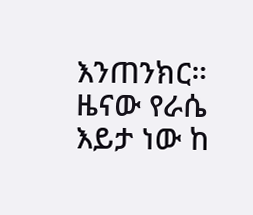እንጠንክር።                                                                               ዜናው የራሴ  እይታ ነው ከ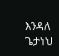እንዳለ  ጌታነህ